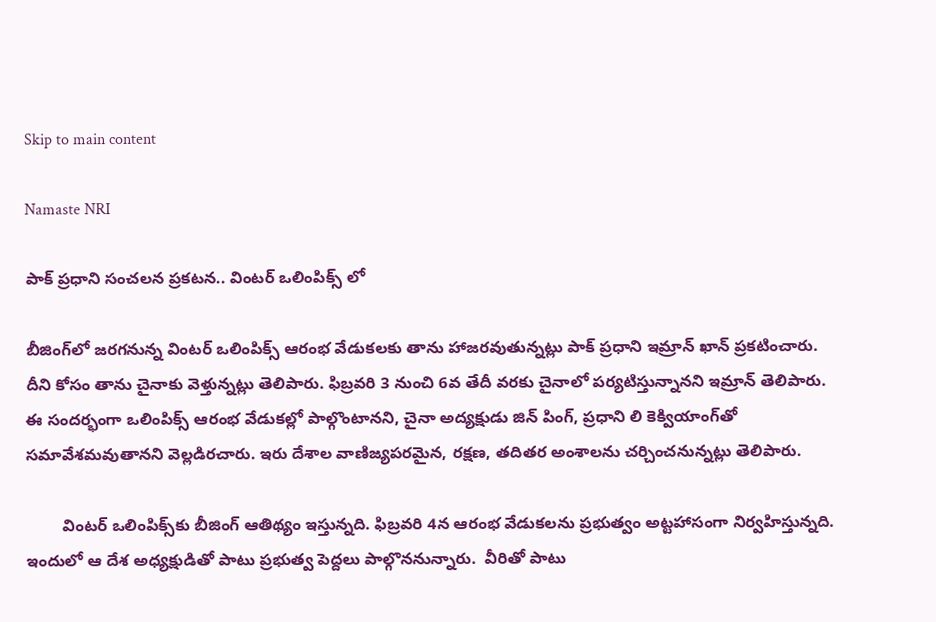Skip to main content

Namaste NRI

పాక్ ప్రధాని సంచలన ప్రకటన.. వింటర్ ఒలింపిక్స్ లో

బీజింగ్‌లో జరగనున్న వింటర్‌ ఒలింపిక్స్‌ ఆరంభ వేడుకలకు తాను హాజరవుతున్నట్లు పాక్‌ ప్రధాని ఇమ్రాన్‌ ఖాన్‌ ప్రకటించారు. దీని కోసం తాను చైనాకు వెళ్తున్నట్లు తెలిపారు. ఫిబ్రవరి 3 నుంచి 6వ తేదీ వరకు చైనాలో పర్యటిస్తున్నానని ఇమ్రాన్‌ తెలిపారు. ఈ సందర్భంగా ఒలింపిక్స్‌ ఆరంభ వేడుకల్లో పాల్గొంటానని, చైనా అద్యక్షుడు జిన్‌ పింగ్‌, ప్రధాని లి కెక్వియాంగ్‌తో సమావేశమవుతానని వెల్లడిరచారు. ఇరు దేశాల వాణిజ్యపరమైన, రక్షణ, తదితర అంశాలను చర్చించనున్నట్లు తెలిపారు.

        వింటర్‌ ఒలింపిక్స్‌కు బీజింగ్‌ ఆతిథ్యం ఇస్తున్నది. ఫిబ్రవరి 4న ఆరంభ వేడుకలను ప్రభుత్వం అట్టహాసంగా నిర్వహిస్తున్నది. ఇందులో ఆ దేశ అధ్యక్షుడితో పాటు ప్రభుత్వ పెద్దలు పాల్గొననున్నారు.  వీరితో పాటు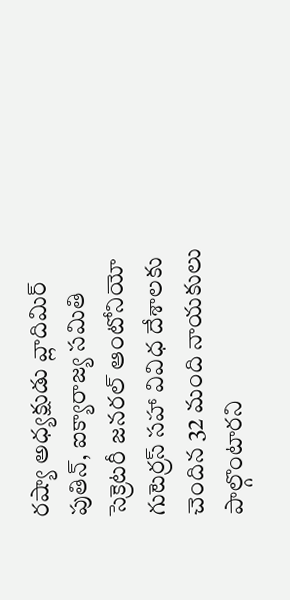రష్యా అధ్యక్షుడు వ్లాదిమిర్‌ పుతిన్‌, ఐక్యారాజ్య సమితి సెక్రెటరీ జనరల్‌ ఆంటోనియో గుటెర్రస్‌ సహా వివిధ దేశాలకు చెందిన 32 మంది నాయకులు పాల్గొంటారని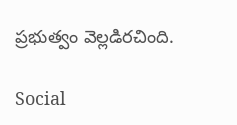ప్రభుత్వం వెల్లడిరచింది.

Social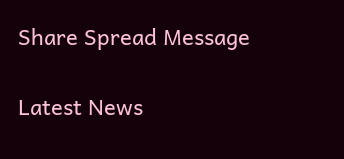Share Spread Message

Latest News